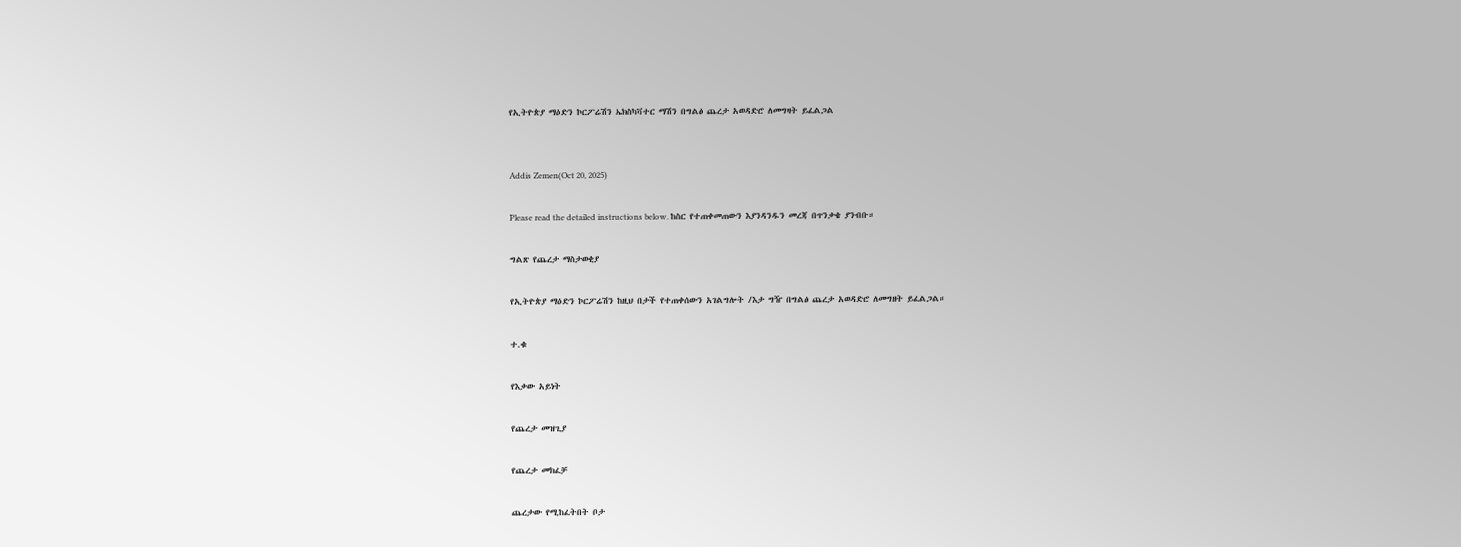የኢትዮጵያ ማዕድን ኮርፖሬሽን ኤክስካቫተር ማሽን በግልፅ ጨረታ አወዳድሮ ለመግዛት ይፈልጋል


Addis Zemen(Oct 20, 2025)

Please read the detailed instructions below. ከስር የተጠቀመጠውን እያንዳንዱን መረጃ በጥንቃቄ ያንብቡ።

ግልጽ የጨረታ ማስታወቂያ

የኢትዮጵያ ማዕድን ኮርፖሬሽን ከዚህ በታች የተጠቀሰውን አገልግሎት /እታ ግዥ በግልፅ ጨረታ አወዳድሮ ለመግዘት ይፈልጋል።

ተ.ቁ

የእቃው አይነት

የጨረታ መዝጊያ

የጨረታ መክፈቻ

ጨረታው የሚከፈትበት ቦታ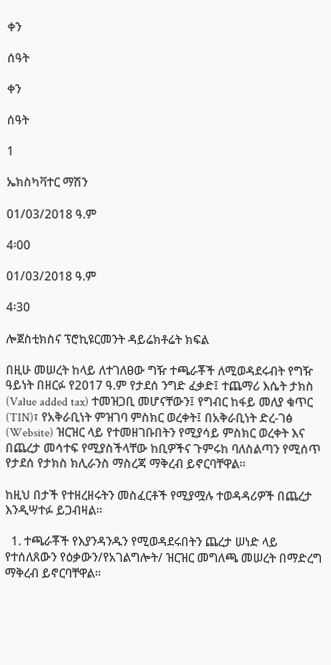ቀን

ሰዓት

ቀን

ሰዓት

1

ኤክስካቫተር ማሽን

01/03/2018 ዓ.ም

4፡00

01/03/2018 ዓ.ም

4፡30

ሎጀስቲክስና ፕሮኪዩርመንት ዳይሬክቶሬት ክፍል

በዚሁ መሠረት ከላይ ለተገለፀው ግዥ ተጫራቾች ለሚወዳደሩብት የግዥ ዓይነት በዘርፉ የ2017 ዓ.ም የታደሰ ንግድ ፈቃድ፤ ተጨማሪ እሴት ታክስ (Value added tax) ተመዝጋቢ መሆናቸውን፤ የግብር ከፋይ መለያ ቁጥር (TIN)፣ የአቅራቢነት ምዝገባ ምስክር ወረቀት፤ በአቅራቢነት ድረ-ገፅ (Website) ዝርዝር ላይ የተመዘገቡበትን የሚያሳይ ምስክር ወረቀት እና በጨረታ መሳተፍ የሚያስችላቸው ከቢዎችና ጉምሩከ ባለስልጣን የሚሰጥ የታደሰ የታክስ ክሊራንስ ማስረጃ ማቅረብ ይኖርባቸዋል።

ከዚህ በታች የተዘረዘሩትን መስፈርቶች የሚያሟሉ ተወዳዳሪዎች በጨረታ እንዲሣተፉ ይጋብዛል።

  1. ተጫራቾች የእያንዳንዱን የሚወዳደሩበትን ጨረታ ሠነድ ላይ የተሰለጸውን የዕቃውን/የአገልግሎት/ ዝርዝር መግለጫ መሠረት በማድረግ ማቅረብ ይኖርባቸዋል።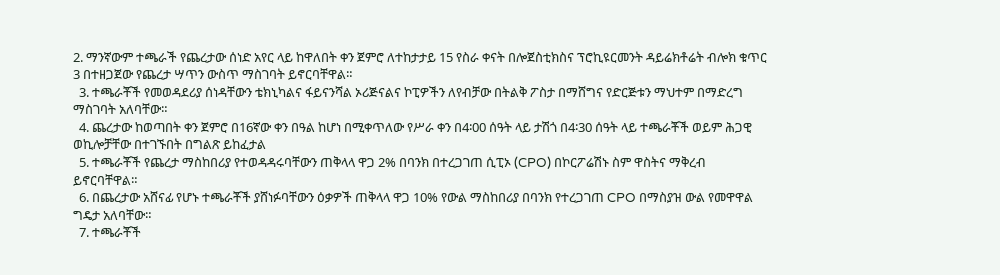2. ማንኛውም ተጫራች የጨረታው ሰነድ አየር ላይ ከዋለበት ቀን ጀምሮ ለተከታታይ 15 የስራ ቀናት በሎጀስቲክስና ፕሮኪዩርመንት ዳይሬክቶሬት ብሎክ ቁጥር 3 በተዘጋጀው የጨረታ ሣጥን ውስጥ ማስገባት ይኖርባቸዋል።
  3. ተጫራቾች የመወዳደሪያ ሰነዳቸውን ቴክኒካልና ፋይናንሻል ኦሪጅናልና ኮፒዎችን ለየብቻው በትልቅ ፖስታ በማሸግና የድርጅቱን ማህተም በማድረግ ማስገባት አለባቸው።
  4. ጨረታው ከወጣበት ቀን ጀምሮ በ16ኛው ቀን በዓል ከሆነ በሚቀጥለው የሥራ ቀን በ4፡00 ሰዓት ላይ ታሽጎ በ4፡30 ሰዓት ላይ ተጫራቾች ወይም ሕጋዊ ወኪሎቻቸው በተገኙበት በግልጽ ይከፈታል
  5. ተጫራቾች የጨረታ ማስከበሪያ የተወዳዳሩባቸውን ጠቅላላ ዋጋ 2% በባንክ በተረጋገጠ ሲፒኦ (CPO) በኮርፖሬሽኑ ስም ዋስትና ማቅረብ ይኖርባቸዋል።
  6. በጨረታው አሸናፊ የሆኑ ተጫራቾች ያሸነፉባቸውን ዕቃዎች ጠቅላላ ዋጋ 10% የውል ማስከበሪያ በባንክ የተረጋገጠ CPO በማስያዝ ውል የመዋዋል ግዴታ አለባቸው።
  7. ተጫራቾች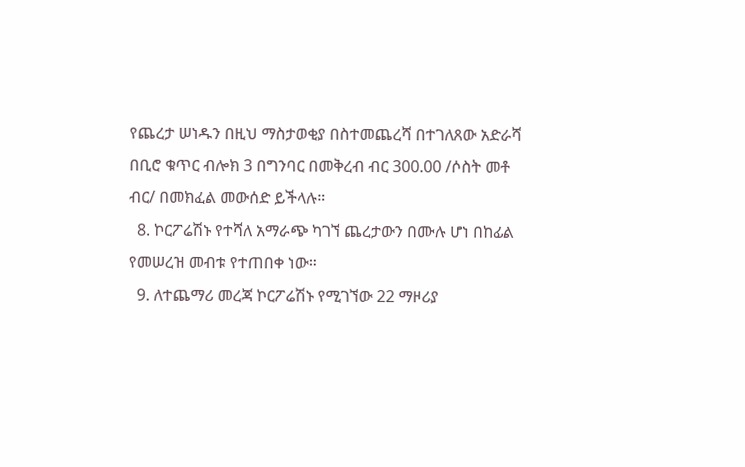የጨረታ ሠነዱን በዚህ ማስታወቂያ በስተመጨረሻ በተገለጸው አድራሻ በቢሮ ቁጥር ብሎክ 3 በግንባር በመቅረብ ብር 300.00 /ሶስት መቶ ብር/ በመክፈል መውሰድ ይችላሉ።
  8. ኮርፖሬሽኑ የተሻለ አማራጭ ካገኘ ጨረታውን በሙሉ ሆነ በከፊል የመሠረዝ መብቱ የተጠበቀ ነው።
  9. ለተጨማሪ መረጃ ኮርፖሬሽኑ የሚገኘው 22 ማዞሪያ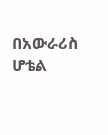በአውራሪስ ሆቴል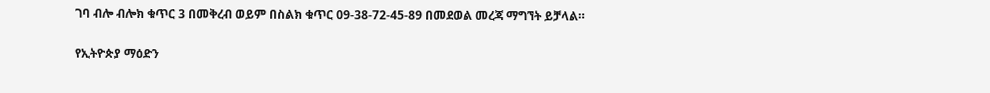ገባ ብሎ ብሎክ ቁጥር 3 በመቅረብ ወይም በስልክ ቁጥር 09-38-72-45-89 በመደወል መረጃ ማግኘት ይቻላል።

የኢትዮጵያ ማዕድን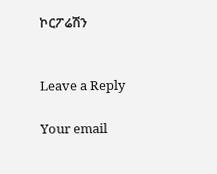ኮርፖሬሽን


Leave a Reply

Your email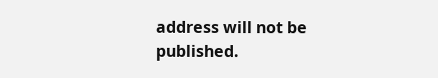address will not be published.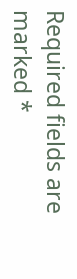Required fields are marked *